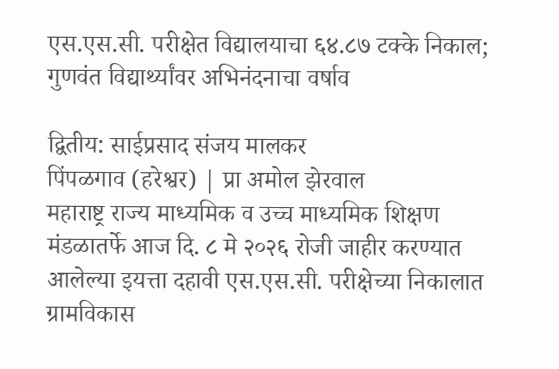एस.एस.सी. परीक्षेत विद्यालयाचा ६४.८७ टक्के निकाल; गुणवंत विद्यार्थ्यांवर अभिनंदनाचा वर्षाव

द्वितीय: साईप्रसाद संजय मालकर
पिंपळगाव (हरेश्वर) | प्रा अमोल झेरवाल
महाराष्ट्र राज्य माध्यमिक व उच्च माध्यमिक शिक्षण मंडळातर्फे आज दि. ८ मे २०२६ रोजी जाहीर करण्यात आलेल्या इयत्ता दहावी एस.एस.सी. परीक्षेच्या निकालात ग्रामविकास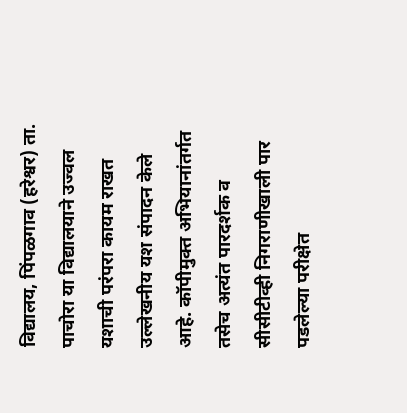विद्यालय, पिंपळगाव (हरेश्वर) ता. पाचोरा या विद्यालयाने उज्वल यशाची परंपरा कायम राखत उल्लेखनीय यश संपादन केले आहे. कॉपीमुक्त अभियानांतर्गत तसेच अत्यंत पारदर्शक व सीसीटीव्ही निगराणीखाली पार पडलेल्या परीक्षेत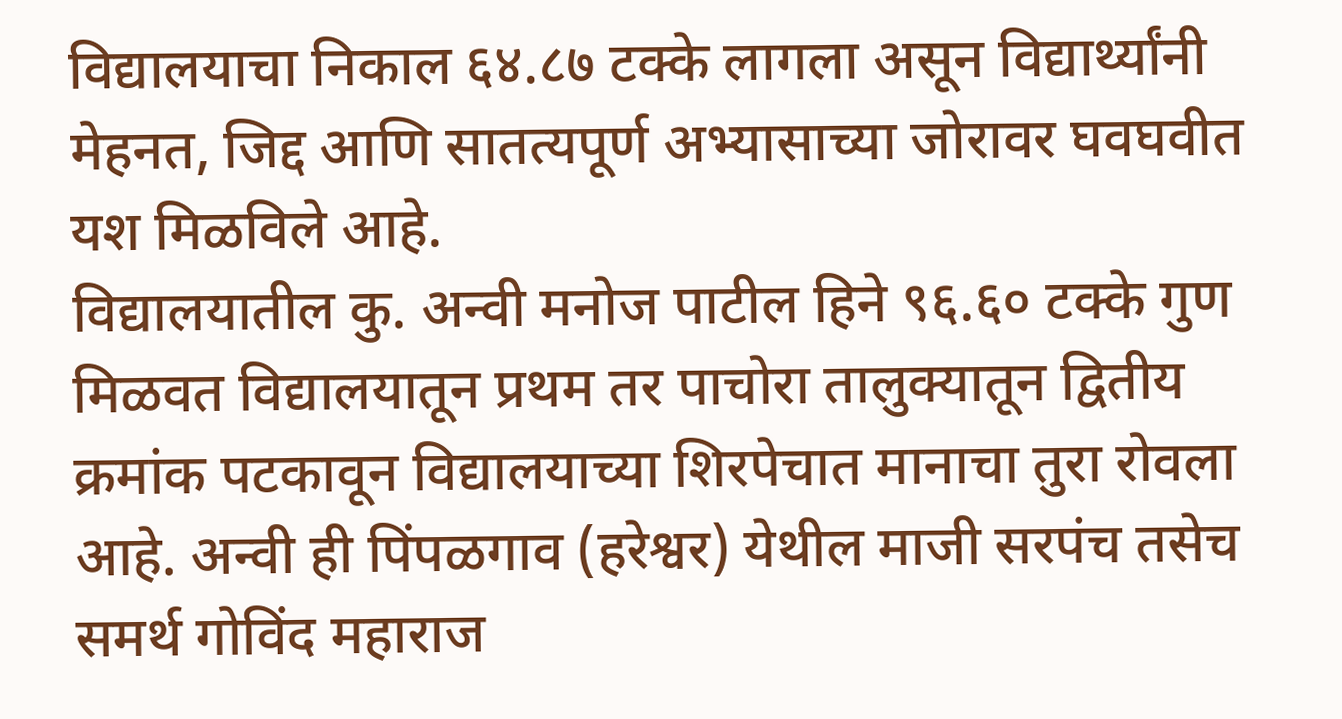विद्यालयाचा निकाल ६४.८७ टक्के लागला असून विद्यार्थ्यांनी मेहनत, जिद्द आणि सातत्यपूर्ण अभ्यासाच्या जोरावर घवघवीत यश मिळविले आहे.
विद्यालयातील कु. अन्वी मनोज पाटील हिने ९६.६० टक्के गुण मिळवत विद्यालयातून प्रथम तर पाचोरा तालुक्यातून द्वितीय क्रमांक पटकावून विद्यालयाच्या शिरपेचात मानाचा तुरा रोवला आहे. अन्वी ही पिंपळगाव (हरेश्वर) येथील माजी सरपंच तसेच समर्थ गोविंद महाराज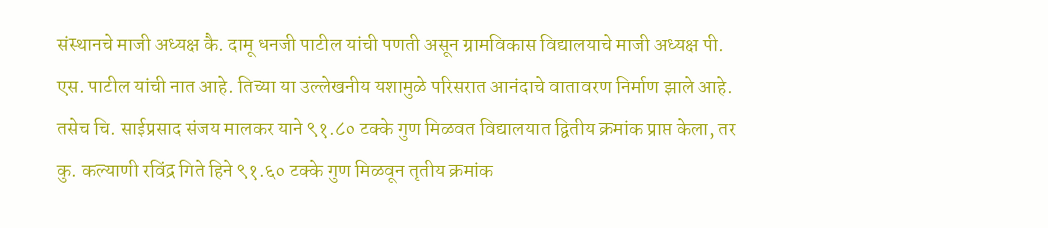संस्थानचे माजी अध्यक्ष कै. दामू धनजी पाटील यांची पणती असून ग्रामविकास विद्यालयाचे माजी अध्यक्ष पी. एस. पाटील यांची नात आहे. तिच्या या उल्लेखनीय यशामुळे परिसरात आनंदाचे वातावरण निर्माण झाले आहे.
तसेच चि. साईप्रसाद संजय मालकर याने ९१.८० टक्के गुण मिळवत विद्यालयात द्वितीय क्रमांक प्राप्त केला, तर कु. कल्याणी रविंद्र गिते हिने ९१.६० टक्के गुण मिळवून तृतीय क्रमांक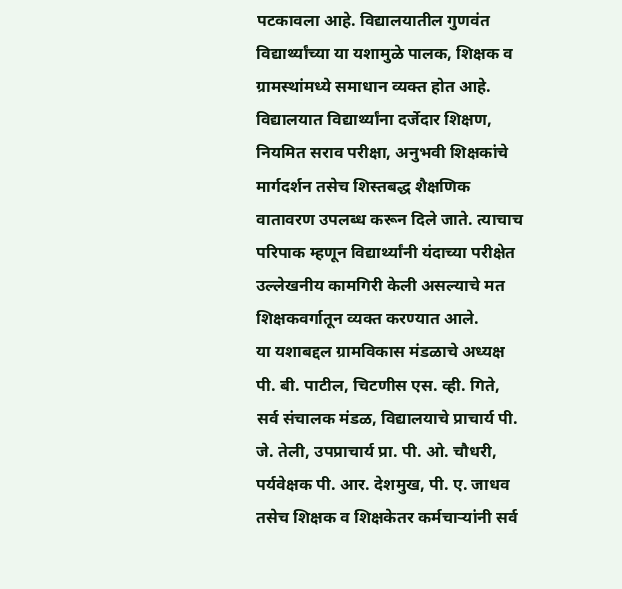पटकावला आहे. विद्यालयातील गुणवंत विद्यार्थ्यांच्या या यशामुळे पालक, शिक्षक व ग्रामस्थांमध्ये समाधान व्यक्त होत आहे.
विद्यालयात विद्यार्थ्यांना दर्जेदार शिक्षण, नियमित सराव परीक्षा, अनुभवी शिक्षकांचे मार्गदर्शन तसेच शिस्तबद्ध शैक्षणिक वातावरण उपलब्ध करून दिले जाते. त्याचाच परिपाक म्हणून विद्यार्थ्यांनी यंदाच्या परीक्षेत उल्लेखनीय कामगिरी केली असल्याचे मत शिक्षकवर्गातून व्यक्त करण्यात आले.
या यशाबद्दल ग्रामविकास मंडळाचे अध्यक्ष पी. बी. पाटील, चिटणीस एस. व्ही. गिते, सर्व संचालक मंडळ, विद्यालयाचे प्राचार्य पी. जे. तेली, उपप्राचार्य प्रा. पी. ओ. चौधरी, पर्यवेक्षक पी. आर. देशमुख, पी. ए. जाधव तसेच शिक्षक व शिक्षकेतर कर्मचाऱ्यांनी सर्व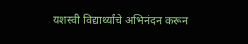यशस्वी विद्यार्थ्यांचे अभिनंदन करून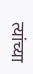त्यांच्या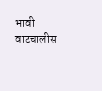भावी वाटचालीस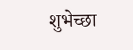शुभेच्छा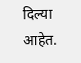दिल्या आहेत.